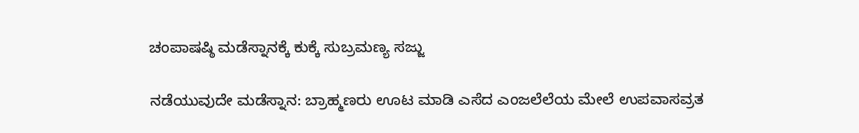ಚಂಪಾಷಷ್ಠಿ ಮಡೆಸ್ನಾನಕ್ಕೆ ಕುಕ್ಕೆ ಸುಬ್ರಮಣ್ಯ ಸಜ್ಜು

ನಡೆಯುವುದೇ ಮಡೆಸ್ನಾನ: ಬ್ರಾಹ್ಮಣರು ಊಟ ಮಾಡಿ ಎಸೆದ ಎಂಜಲೆಲೆಯ ಮೇಲೆ ಉಪವಾಸವ್ರತ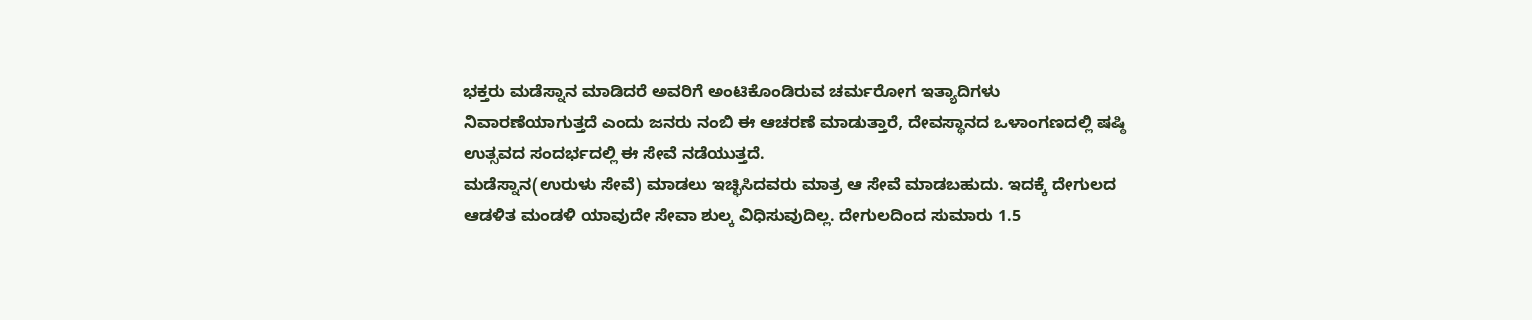ಭಕ್ತರು ಮಡೆಸ್ನಾನ ಮಾಡಿದರೆ ಅವರಿಗೆ ಅಂಟಿಕೊಂಡಿರುವ ಚರ್ಮರೋಗ ಇತ್ಯಾದಿಗಳು ನಿವಾರಣೆಯಾಗುತ್ತದೆ ಎಂದು ಜನರು ನಂಬಿ ಈ ಆಚರಣೆ ಮಾಡುತ್ತಾರೆ, ದೇವಸ್ಥಾನದ ಒಳಾಂಗಣದಲ್ಲಿ ಷಷ್ಠಿ ಉತ್ಸವದ ಸಂದರ್ಭದಲ್ಲಿ ಈ ಸೇವೆ ನಡೆಯುತ್ತದೆ.
ಮಡೆಸ್ನಾನ(ಉರುಳು ಸೇವೆ) ಮಾಡಲು ಇಚ್ಛಿಸಿದವರು ಮಾತ್ರ ಆ ಸೇವೆ ಮಾಡಬಹುದು. ಇದಕ್ಕೆ ದೇಗುಲದ ಆಡಳಿತ ಮಂಡಳಿ ಯಾವುದೇ ಸೇವಾ ಶುಲ್ಕ ವಿಧಿಸುವುದಿಲ್ಲ. ದೇಗುಲದಿಂದ ಸುಮಾರು 1.5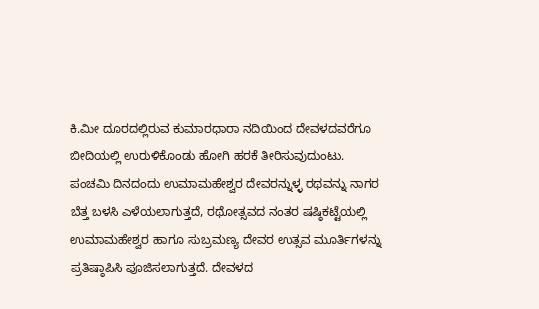ಕಿ.ಮೀ ದೂರದಲ್ಲಿರುವ ಕುಮಾರಧಾರಾ ನದಿಯಿಂದ ದೇವಳದವರೆಗೂ ಬೀದಿಯಲ್ಲಿ ಉರುಳಿಕೊಂಡು ಹೋಗಿ ಹರಕೆ ತೀರಿಸುವುದುಂಟು.
ಪಂಚಮಿ ದಿನದಂದು ಉಮಾಮಹೇಶ್ವರ ದೇವರನ್ನುಳ್ಳ ರಥವನ್ನು ನಾಗರ ಬೆತ್ತ ಬಳಸಿ ಎಳೆಯಲಾಗುತ್ತದೆ, ರಥೋತ್ಸವದ ನಂತರ ಷಷ್ಠಿಕಟ್ಟೆಯಲ್ಲಿ ಉಮಾಮಹೇಶ್ವರ ಹಾಗೂ ಸುಬ್ರಮಣ್ಯ ದೇವರ ಉತ್ಸವ ಮೂರ್ತಿಗಳನ್ನು ಪ್ರತಿಷ್ಠಾಪಿಸಿ ಪೂಜಿಸಲಾಗುತ್ತದೆ. ದೇವಳದ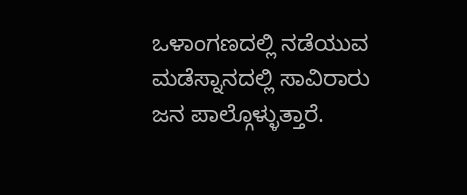ಒಳಾಂಗಣದಲ್ಲಿ ನಡೆಯುವ ಮಡೆಸ್ನಾನದಲ್ಲಿ ಸಾವಿರಾರು ಜನ ಪಾಲ್ಗೊಳ್ಳುತ್ತಾರೆ.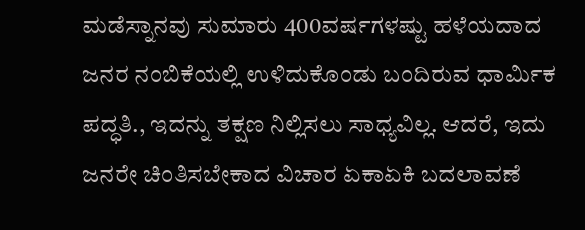ಮಡೆಸ್ನಾನವು ಸುಮಾರು 400ವರ್ಷಗಳಷ್ಟು ಹಳೆಯದಾದ ಜನರ ನಂಬಿಕೆಯಲ್ಲಿ ಉಳಿದುಕೊಂಡು ಬಂದಿರುವ ಧಾರ್ಮಿಕ ಪದ್ಧತಿ., ಇದನ್ನು ತಕ್ಷಣ ನಿಲ್ಲಿಸಲು ಸಾಧ್ಯವಿಲ್ಲ. ಆದರೆ, ಇದು ಜನರೇ ಚಿಂತಿಸಬೇಕಾದ ವಿಚಾರ ಏಕಾಏಕಿ ಬದಲಾವಣೆ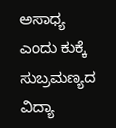ಅಸಾಧ್ಯ ಎಂದು ಕುಕ್ಕೆ ಸುಬ್ರಮಣ್ಯದ ವಿದ್ಯಾ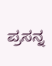ಪ್ರಸನ್ನ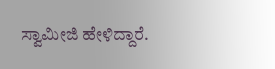ಸ್ವಾಮೀಜಿ ಹೇಳಿದ್ದಾರೆ.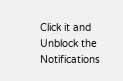Click it and Unblock the Notifications